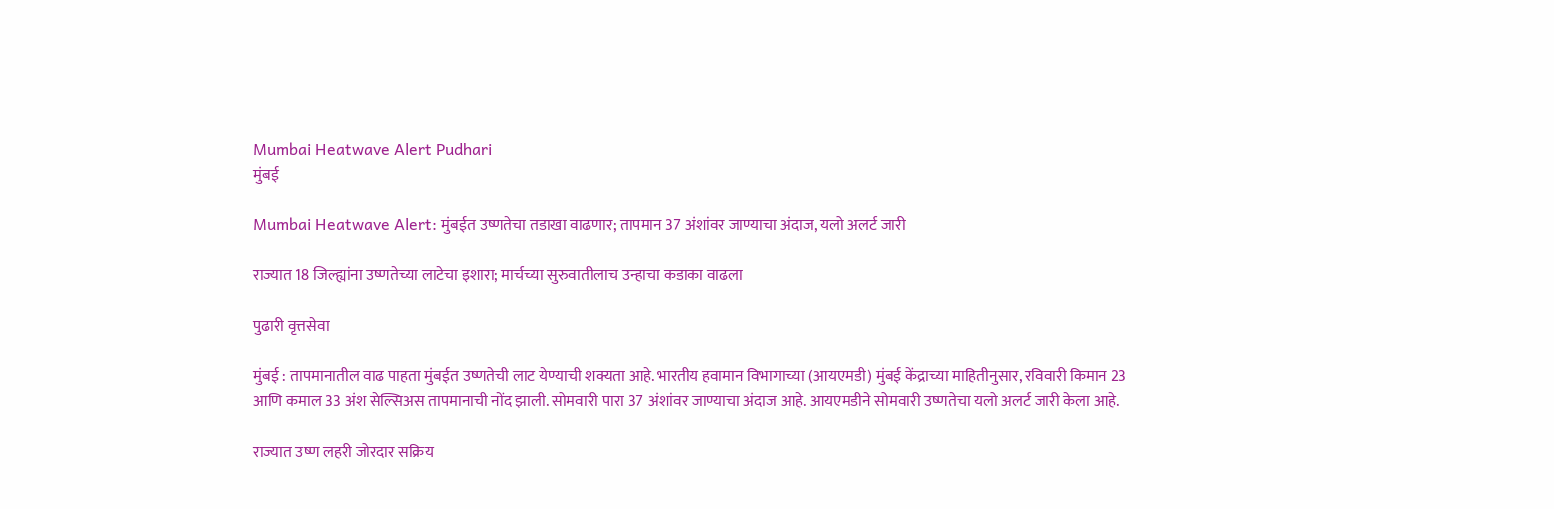Mumbai Heatwave Alert Pudhari
मुंबई

Mumbai Heatwave Alert: मुंबईत उष्णतेचा तडाखा वाढणार; तापमान 37 अंशांवर जाण्याचा अंदाज, यलो अलर्ट जारी

राज्यात 18 जिल्ह्यांना उष्णतेच्या लाटेचा इशारा; मार्चच्या सुरुवातीलाच उन्हाचा कडाका वाढला

पुढारी वृत्तसेवा

मुंबई : तापमानातील वाढ पाहता मुंबईत उष्णतेची लाट येण्याची शक्यता आहे. भारतीय हवामान विभागाच्या (आयएमडी) मुंबई केंद्राच्या माहितीनुसार, रविवारी किमान 23 आणि कमाल 33 अंश सेल्सिअस तापमानाची नोंद झाली. सोमवारी पारा 37 अंशांवर जाण्याचा अंदाज आहे. आयएमडीने सोमवारी उष्णतेचा यलो अलर्ट जारी केला आहे.

राज्यात उष्ण लहरी जोरदार सक्रिय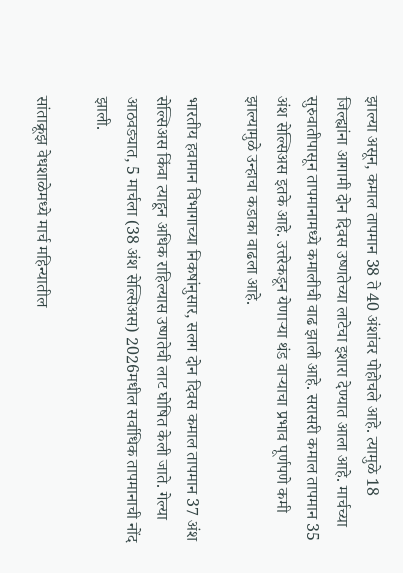झाल्या असून, कमाल तापमान 38 ते 40 अंशांवर पोहोचले आहे. त्यामुळे 18 जिल्ह्यांना आगामी दोन दिवस उष्णतेच्या लाटेचा इशारा देण्यात आला आहे. मार्चच्या सुरुवातीपासून तापमानामध्ये कमालीची वाढ झाली आहे. सरासरी कमाल तापमान 35 अंश सेल्सिअस इतके आहे. उत्तरेकडून येणाऱ्या थंड वाऱ्याचा प्रभाव पूर्णपणे कमी झाल्यामुळे उन्हाचा कडाका वाढला आहे.

भारतीय हवामान विभागाच्या निकषांनुसार, सलग दोन दिवस कमाल तापमान 37 अंश सेल्सिअस किंवा त्याहून अधिक राहिल्यास उष्णतेची लाट घोषित केली जाते. गेल्या आठवड्यात, 5 मार्चला (38 अंश सेल्सिअस) 2026मधील सर्वाधिक तापमानाची नोंद झाली.

सांताक्रूझ वेधशाळेमध्ये मार्च महिन्यातील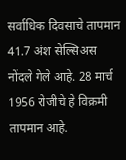सर्वाधिक दिवसाचे तापमान 41.7 अंश सेल्सिअस नोंदले गेले आहे. 28 मार्च 1956 रोजीचे हे विक्रमी तापमान आहे.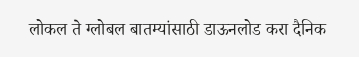लोकल ते ग्लोबल बातम्यांसाठी डाऊनलोड करा दैनिक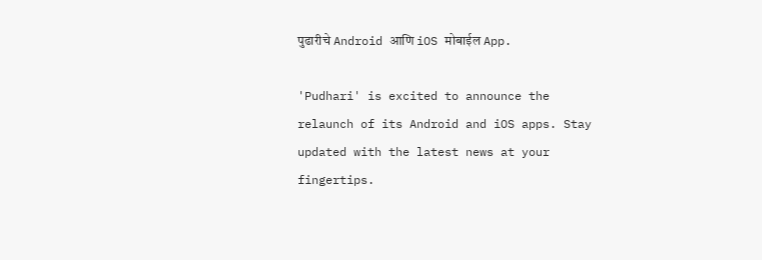पुढारीचे Android आणि iOS मोबाईल App.

'Pudhari' is excited to announce the relaunch of its Android and iOS apps. Stay updated with the latest news at your fingertips.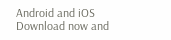Android and iOS Download now and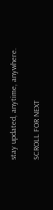stay updated, anytime, anywhere.

SCROLL FOR NEXT